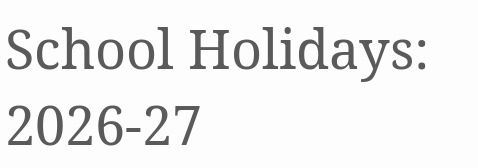School Holidays: 2026-27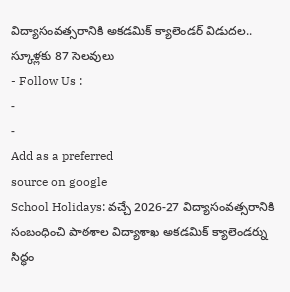విద్యాసంవత్సరానికి అకడమిక్ క్యాలెండర్ విడుదల.. స్కూళ్లకు 87 సెలవులు
- Follow Us :
-
-
Add as a preferred
source on google
School Holidays: వచ్చే 2026-27 విద్యాసంవత్సరానికి సంబంధించి పాఠశాల విద్యాశాఖ అకడమిక్ క్యాలెండర్ను సిద్ధం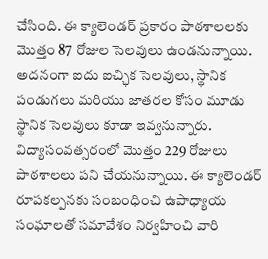చేసింది. ఈ క్యాలెండర్ ప్రకారం పాఠశాలలకు మొత్తం 87 రోజుల సెలవులు ఉండనున్నాయి. అదనంగా ఐదు ఐచ్ఛిక సెలవులు, స్థానిక పండుగలు మరియు జాతరల కోసం మూడు స్థానిక సెలవులు కూడా ఇవ్వనున్నారు. విద్యాసంవత్సరంలో మొత్తం 229 రోజులు పాఠశాలలు పని చేయనున్నాయి. ఈ క్యాలెండర్ రూపకల్పనకు సంబంధించి ఉపాధ్యాయ సంఘాలతో సమావేశం నిర్వహించి వారి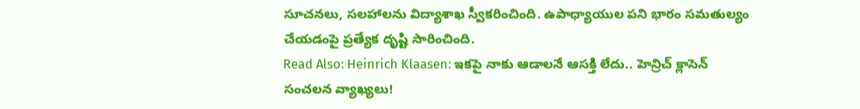సూచనలు, సలహాలను విద్యాశాఖ స్వీకరించింది. ఉపాధ్యాయుల పని భారం సమతుల్యం చేయడంపై ప్రత్యేక దృష్టి సారించింది.
Read Also: Heinrich Klaasen: ఇకపై నాకు ఆడాలనే ఆసక్తి లేదు.. హెన్రిచ్ క్లాసెన్ సంచలన వ్యాఖ్యలు!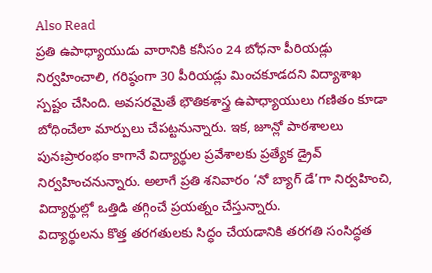Also Read
ప్రతి ఉపాధ్యాయుడు వారానికి కనీసం 24 బోధనా పీరియడ్లు నిర్వహించాలి, గరిష్ఠంగా 30 పీరియడ్లు మించకూడదని విద్యాశాఖ స్పష్టం చేసింది. అవసరమైతే భౌతికశాస్త్ర ఉపాధ్యాయులు గణితం కూడా బోధించేలా మార్పులు చేపట్టనున్నారు. ఇక, జూన్లో పాఠశాలలు పునఃప్రారంభం కాగానే విద్యార్థుల ప్రవేశాలకు ప్రత్యేక డ్రైవ్ నిర్వహించనున్నారు. అలాగే ప్రతి శనివారం ‘నో బ్యాగ్ డే’గా నిర్వహించి, విద్యార్థుల్లో ఒత్తిడి తగ్గించే ప్రయత్నం చేస్తున్నారు.
విద్యార్థులను కొత్త తరగతులకు సిద్ధం చేయడానికి తరగతి సంసిద్ధత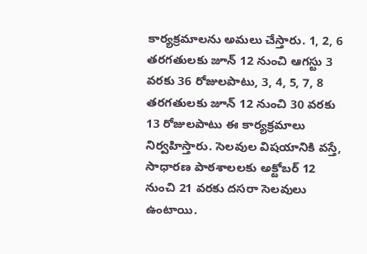కార్యక్రమాలను అమలు చేస్తారు. 1, 2, 6 తరగతులకు జూన్ 12 నుంచి ఆగస్టు 3 వరకు 36 రోజులపాటు, 3, 4, 5, 7, 8 తరగతులకు జూన్ 12 నుంచి 30 వరకు 13 రోజులపాటు ఈ కార్యక్రమాలు నిర్వహిస్తారు. సెలవుల విషయానికి వస్తే, సాధారణ పాఠశాలలకు అక్టోబర్ 12 నుంచి 21 వరకు దసరా సెలవులు ఉంటాయి.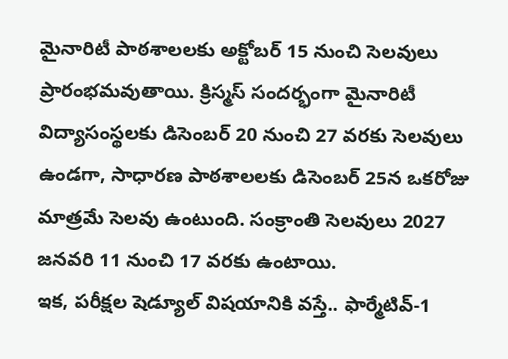మైనారిటీ పాఠశాలలకు అక్టోబర్ 15 నుంచి సెలవులు ప్రారంభమవుతాయి. క్రిస్మస్ సందర్భంగా మైనారిటీ విద్యాసంస్థలకు డిసెంబర్ 20 నుంచి 27 వరకు సెలవులు ఉండగా, సాధారణ పాఠశాలలకు డిసెంబర్ 25న ఒకరోజు మాత్రమే సెలవు ఉంటుంది. సంక్రాంతి సెలవులు 2027 జనవరి 11 నుంచి 17 వరకు ఉంటాయి.
ఇక, పరీక్షల షెడ్యూల్ విషయానికి వస్తే.. ఫార్మేటివ్-1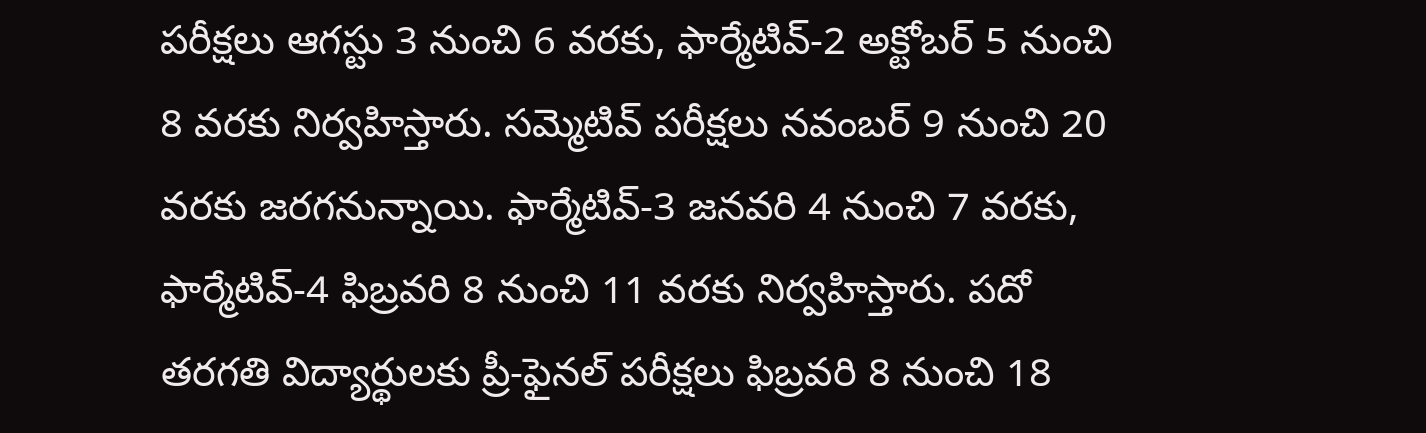పరీక్షలు ఆగస్టు 3 నుంచి 6 వరకు, ఫార్మేటివ్-2 అక్టోబర్ 5 నుంచి 8 వరకు నిర్వహిస్తారు. సమ్మెటివ్ పరీక్షలు నవంబర్ 9 నుంచి 20 వరకు జరగనున్నాయి. ఫార్మేటివ్-3 జనవరి 4 నుంచి 7 వరకు, ఫార్మేటివ్-4 ఫిబ్రవరి 8 నుంచి 11 వరకు నిర్వహిస్తారు. పదో తరగతి విద్యార్థులకు ప్రీ-ఫైనల్ పరీక్షలు ఫిబ్రవరి 8 నుంచి 18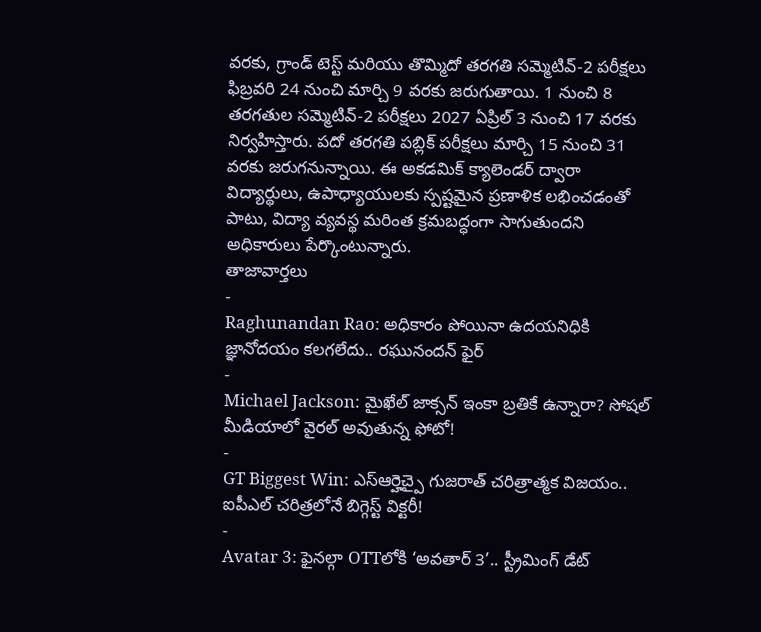వరకు, గ్రాండ్ టెస్ట్ మరియు తొమ్మిదో తరగతి సమ్మెటివ్-2 పరీక్షలు ఫిబ్రవరి 24 నుంచి మార్చి 9 వరకు జరుగుతాయి. 1 నుంచి 8 తరగతుల సమ్మెటివ్-2 పరీక్షలు 2027 ఏప్రిల్ 3 నుంచి 17 వరకు నిర్వహిస్తారు. పదో తరగతి పబ్లిక్ పరీక్షలు మార్చి 15 నుంచి 31 వరకు జరుగనున్నాయి. ఈ అకడమిక్ క్యాలెండర్ ద్వారా విద్యార్థులు, ఉపాధ్యాయులకు స్పష్టమైన ప్రణాళిక లభించడంతో పాటు, విద్యా వ్యవస్థ మరింత క్రమబద్ధంగా సాగుతుందని అధికారులు పేర్కొంటున్నారు.
తాజావార్తలు
-
Raghunandan Rao: అధికారం పోయినా ఉదయనిధికి జ్ఞానోదయం కలగలేదు.. రఘునందన్ ఫైర్
-
Michael Jackson: మైఖేల్ జాక్సన్ ఇంకా బ్రతికే ఉన్నారా? సోషల్ మీడియాలో వైరల్ అవుతున్న ఫోటో!
-
GT Biggest Win: ఎస్ఆర్హెచ్పై గుజరాత్ చరిత్రాత్మక విజయం.. ఐపీఎల్ చరిత్రలోనే బిగ్గెస్ట్ విక్టరీ!
-
Avatar 3: ఫైనల్గా OTTలోకి ‘అవతార్ 3’.. స్ట్రీమింగ్ డేట్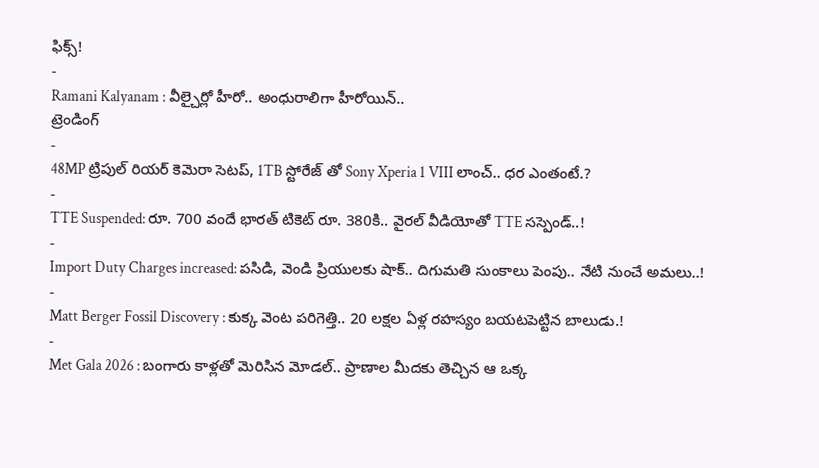ఫిక్స్!
-
Ramani Kalyanam : వీల్చైర్లో హీరో.. అంధురాలిగా హీరోయిన్..
ట్రెండింగ్
-
48MP ట్రిపుల్ రియర్ కెమెరా సెటప్, 1TB స్టోరేజ్ తో Sony Xperia 1 VIII లాంచ్.. ధర ఎంతంటే.?
-
TTE Suspended: రూ. 700 వందే భారత్ టికెట్ రూ. 380కి.. వైరల్ వీడియోతో TTE సస్పెండ్..!
-
Import Duty Charges increased: పసిడి, వెండి ప్రియులకు షాక్.. దిగుమతి సుంకాలు పెంపు.. నేటి నుంచే అమలు..!
-
Matt Berger Fossil Discovery : కుక్క వెంట పరిగెత్తి.. 20 లక్షల ఏళ్ల రహస్యం బయటపెట్టిన బాలుడు.!
-
Met Gala 2026 : బంగారు కాళ్లతో మెరిసిన మోడల్.. ప్రాణాల మీదకు తెచ్చిన ఆ ఒక్క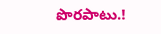పొరపాటు.!